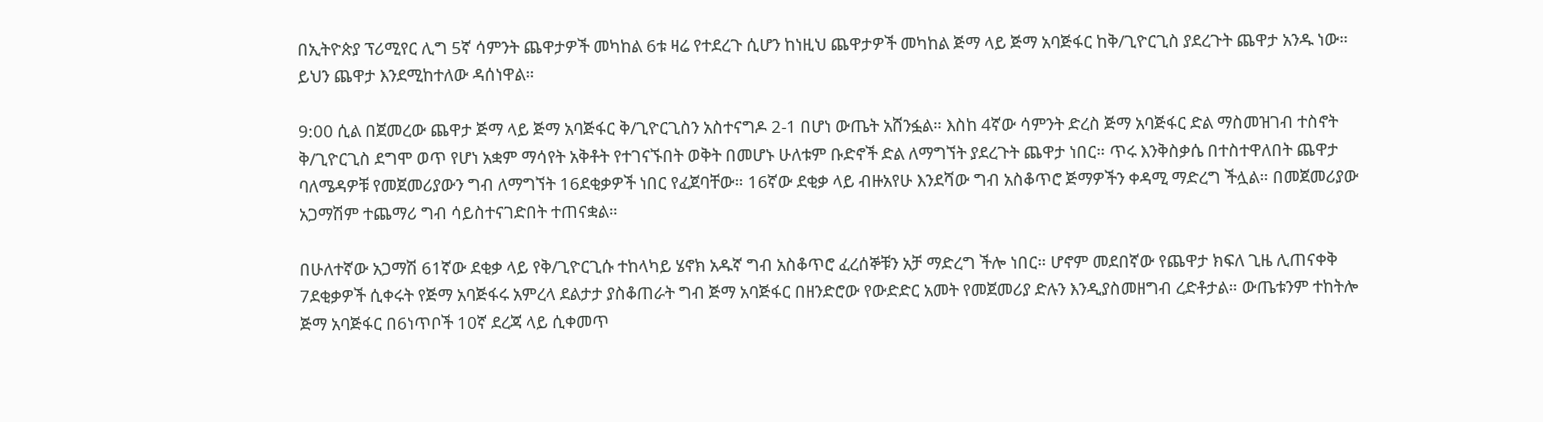በኢትዮጵያ ፕሪሚየር ሊግ 5ኛ ሳምንት ጨዋታዎች መካከል 6ቱ ዛሬ የተደረጉ ሲሆን ከነዚህ ጨዋታዎች መካከል ጅማ ላይ ጅማ አባጅፋር ከቅ/ጊዮርጊስ ያደረጉት ጨዋታ አንዱ ነው። ይህን ጨዋታ እንደሚከተለው ዳሰነዋል።

9:00 ሲል በጀመረው ጨዋታ ጅማ ላይ ጅማ አባጅፋር ቅ/ጊዮርጊስን አስተናግዶ 2-1 በሆነ ውጤት አሸንፏል። እስከ 4ኛው ሳምንት ድረስ ጅማ አባጅፋር ድል ማስመዝገብ ተስኖት ቅ/ጊዮርጊስ ደግሞ ወጥ የሆነ አቋም ማሳየት አቅቶት የተገናኙበት ወቅት በመሆኑ ሁለቱም ቡድኖች ድል ለማግኘት ያደረጉት ጨዋታ ነበር። ጥሩ እንቅስቃሴ በተስተዋለበት ጨዋታ ባለሜዳዎቹ የመጀመሪያውን ግብ ለማግኘት 16ደቂቃዎች ነበር የፈጀባቸው። 16ኛው ደቂቃ ላይ ብዙአየሁ እንደሻው ግብ አስቆጥሮ ጅማዎችን ቀዳሚ ማድረግ ችሏል። በመጀመሪያው አጋማሽም ተጨማሪ ግብ ሳይስተናገድበት ተጠናቋል።

በሁለተኛው አጋማሽ 61ኛው ደቂቃ ላይ የቅ/ጊዮርጊሱ ተከላካይ ሄኖክ አዱኛ ግብ አስቆጥሮ ፈረሰኞቹን አቻ ማድረግ ችሎ ነበር። ሆኖም መደበኛው የጨዋታ ክፍለ ጊዜ ሊጠናቀቅ 7ደቂቃዎች ሲቀሩት የጅማ አባጅፋሩ አምረላ ደልታታ ያስቆጠራት ግብ ጅማ አባጅፋር በዘንድሮው የውድድር አመት የመጀመሪያ ድሉን እንዲያስመዘግብ ረድቶታል። ውጤቱንም ተከትሎ ጅማ አባጅፋር በ6ነጥቦች 10ኛ ደረጃ ላይ ሲቀመጥ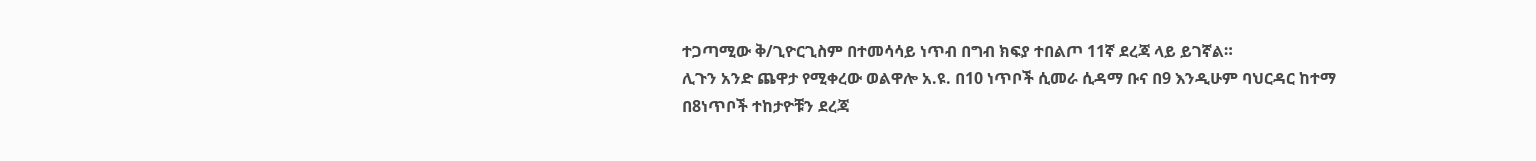ተጋጣሚው ቅ/ጊዮርጊስም በተመሳሳይ ነጥብ በግብ ክፍያ ተበልጦ 11ኛ ደረጃ ላይ ይገኛል።
ሊጉን አንድ ጨዋታ የሚቀረው ወልዋሎ አ.ዩ. በ10 ነጥቦች ሲመራ ሲዳማ ቡና በ9 እንዲሁም ባህርዳር ከተማ በ8ነጥቦች ተከታዮቹን ደረጃ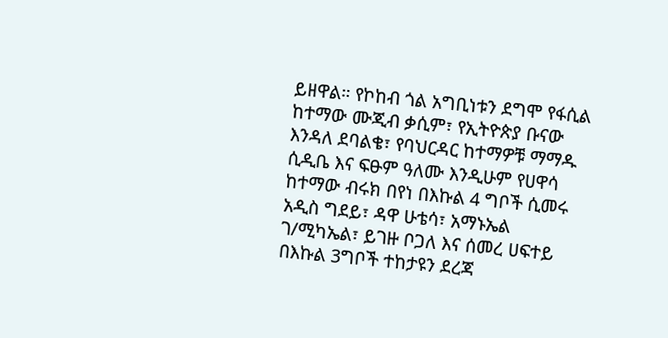ይዘዋል። የኮከብ ጎል አግቢነቱን ደግሞ የፋሲል ከተማው ሙጂብ ቃሲም፣ የኢትዮጵያ ቡናው እንዳለ ደባልቄ፣ የባህርዳር ከተማዎቹ ማማዱ ሲዲቤ እና ፍፁም ዓለሙ እንዲሁም የሀዋሳ ከተማው ብሩክ በየነ በእኩል 4 ግቦች ሲመሩ አዲስ ግደይ፣ ዳዋ ሁቴሳ፣ አማኑኤል ገ/ሚካኤል፣ ይገዙ ቦጋለ እና ሰመረ ሀፍተይ በእኩል 3ግቦች ተከታዩን ደረጃ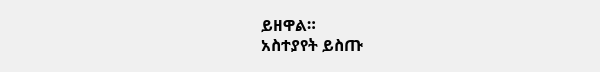ይዘዋል።
አስተያየት ይስጡ